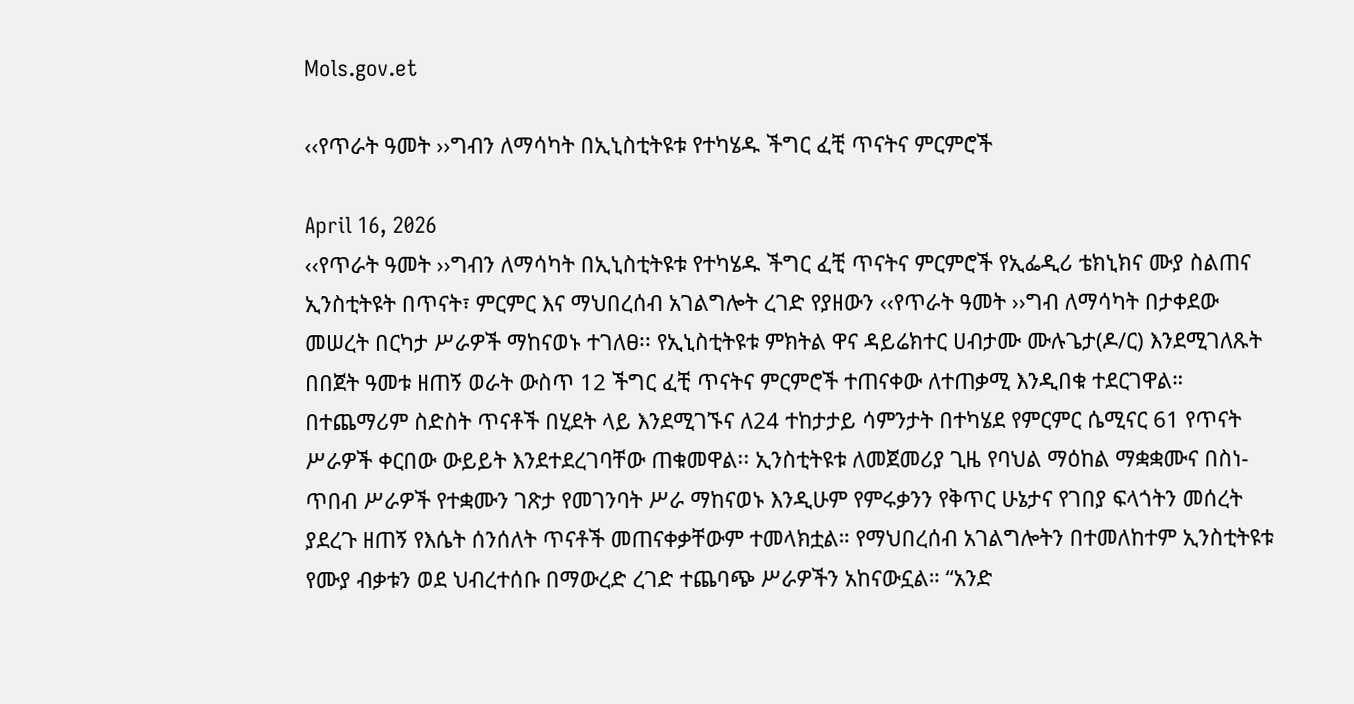Mols.gov.et

‹‹የጥራት ዓመት ››ግብን ለማሳካት በኢኒስቲትዩቱ የተካሄዱ ችግር ፈቺ ጥናትና ምርምሮች

April 16, 2026
‹‹የጥራት ዓመት ››ግብን ለማሳካት በኢኒስቲትዩቱ የተካሄዱ ችግር ፈቺ ጥናትና ምርምሮች የኢፌዲሪ ቴክኒክና ሙያ ስልጠና ኢንስቲትዩት በጥናት፣ ምርምር እና ማህበረሰብ አገልግሎት ረገድ የያዘውን ‹‹የጥራት ዓመት ››ግብ ለማሳካት በታቀደው መሠረት በርካታ ሥራዎች ማከናወኑ ተገለፀ፡፡ የኢኒስቲትዩቱ ምክትል ዋና ዳይሬክተር ሀብታሙ ሙሉጌታ(ዶ/ር) እንደሚገለጹት በበጀት ዓመቱ ዘጠኝ ወራት ውስጥ 12 ችግር ፈቺ ጥናትና ምርምሮች ተጠናቀው ለተጠቃሚ እንዲበቁ ተደርገዋል። በተጨማሪም ስድስት ጥናቶች በሂደት ላይ እንደሚገኙና ለ24 ተከታታይ ሳምንታት በተካሄደ የምርምር ሴሚናር 61 የጥናት ሥራዎች ቀርበው ውይይት እንደተደረገባቸው ጠቁመዋል፡፡ ኢንስቲትዩቱ ለመጀመሪያ ጊዜ የባህል ማዕከል ማቋቋሙና በስነ-ጥበብ ሥራዎች የተቋሙን ገጽታ የመገንባት ሥራ ማከናወኑ እንዲሁም የምሩቃንን የቅጥር ሁኔታና የገበያ ፍላጎትን መሰረት ያደረጉ ዘጠኝ የእሴት ሰንሰለት ጥናቶች መጠናቀቃቸውም ተመላክቷል። የማህበረሰብ አገልግሎትን በተመለከተም ኢንስቲትዩቱ የሙያ ብቃቱን ወደ ህብረተሰቡ በማውረድ ረገድ ተጨባጭ ሥራዎችን አከናውኗል። “አንድ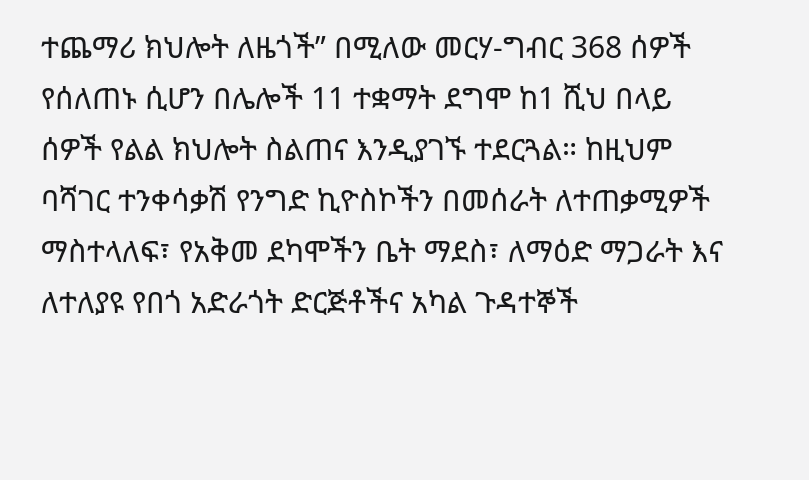ተጨማሪ ክህሎት ለዜጎች” በሚለው መርሃ-ግብር 368 ሰዎች የሰለጠኑ ሲሆን በሌሎች 11 ተቋማት ደግሞ ከ1 ሺህ በላይ ሰዎች የልል ክህሎት ስልጠና እንዲያገኙ ተደርጓል። ከዚህም ባሻገር ተንቀሳቃሽ የንግድ ኪዮስኮችን በመሰራት ለተጠቃሚዎች ማስተላለፍ፣ የአቅመ ደካሞችን ቤት ማደስ፣ ለማዕድ ማጋራት እና ለተለያዩ የበጎ አድራጎት ድርጅቶችና አካል ጉዳተኞች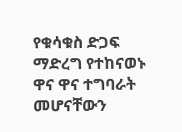የቁሳቁስ ድጋፍ ማድረግ የተከናወኑ ዋና ዋና ተግባራት መሆናቸውን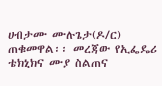ሀብታሙ ሙሉጌታ(ዶ/ር) ጠቁመዋል፡፡ መረጃው የኢፌዴሪ ቴክኒክና ሙያ ስልጠና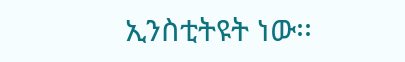ኢንስቲትዩት ነው፡፡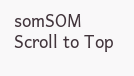somSOM
Scroll to Top